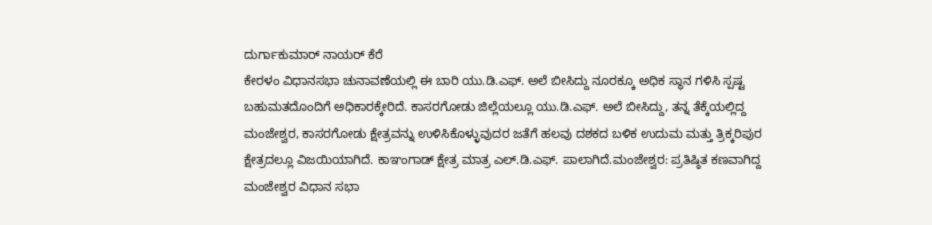ದುರ್ಗಾಕುಮಾರ್ ನಾಯರ್ ಕೆರೆ
ಕೇರಳಂ ವಿಧಾನಸಭಾ ಚುನಾವಣೆಯಲ್ಲಿ ಈ ಬಾರಿ ಯು.ಡಿ.ಎಫ್. ಅಲೆ ಬೀಸಿದ್ದು ನೂರಕ್ಕೂ ಅಧಿಕ ಸ್ಥಾನ ಗಳಿಸಿ ಸ್ಪಷ್ಟ ಬಹುಮತದೊಂದಿಗೆ ಅಧಿಕಾರಕ್ಕೇರಿದೆ. ಕಾಸರಗೋಡು ಜಿಲ್ಲೆಯಲ್ಲೂ ಯು.ಡಿ.ಎಫ್. ಅಲೆ ಬೀಸಿದ್ದು, ತನ್ನ ತೆಕ್ಕೆಯಲ್ಲಿದ್ದ ಮಂಜೇಶ್ವರ, ಕಾಸರಗೋಡು ಕ್ಷೇತ್ರವನ್ನು ಉಳಿಸಿಕೊಳ್ಳುವುದರ ಜತೆಗೆ ಹಲವು ದಶಕದ ಬಳಿಕ ಉದುಮ ಮತ್ತು ತ್ರಿಕ್ಕರಿಪುರ ಕ್ಷೇತ್ರದಲ್ಲೂ ವಿಜಯಿಯಾಗಿದೆ. ಕಾಞಂಗಾಡ್ ಕ್ಷೇತ್ರ ಮಾತ್ರ ಎಲ್.ಡಿ.ಎಫ್. ಪಾಲಾಗಿದೆ.ಮಂಜೇಶ್ವರ: ಪ್ರತಿಷ್ಠಿತ ಕಣವಾಗಿದ್ದ ಮಂಜೇಶ್ವರ ವಿಧಾನ ಸಭಾ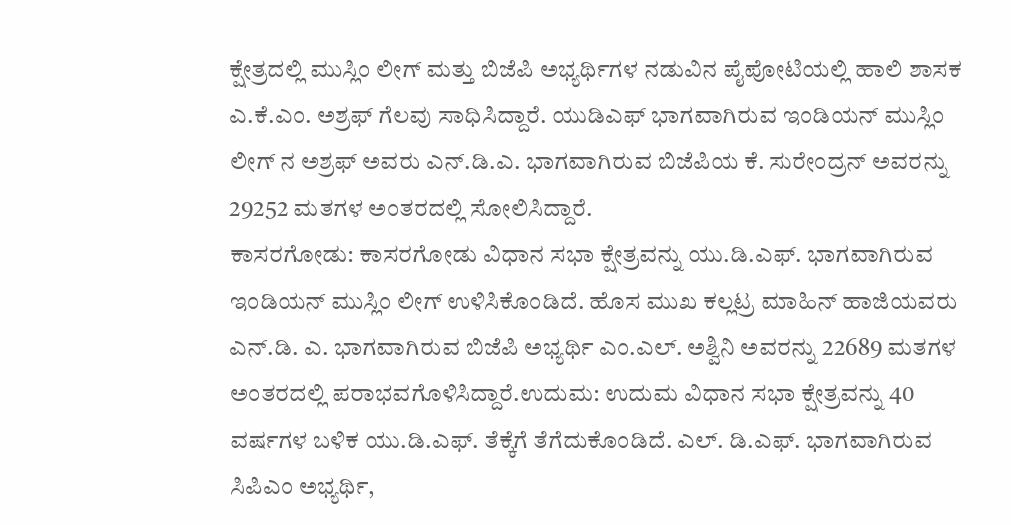ಕ್ಷೇತ್ರದಲ್ಲಿ ಮುಸ್ಲಿಂ ಲೀಗ್ ಮತ್ತು ಬಿಜೆಪಿ ಅಭ್ಯರ್ಥಿಗಳ ನಡುವಿನ ಪೈಪೋಟಿಯಲ್ಲಿ ಹಾಲಿ ಶಾಸಕ ಎ.ಕೆ.ಎಂ. ಅಶ್ರಫ್ ಗೆಲವು ಸಾಧಿಸಿದ್ದಾರೆ. ಯುಡಿಎಫ್ ಭಾಗವಾಗಿರುವ ಇಂಡಿಯನ್ ಮುಸ್ಲಿಂ ಲೀಗ್ ನ ಅಶ್ರಫ್ ಅವರು ಎನ್.ಡಿ.ಎ. ಭಾಗವಾಗಿರುವ ಬಿಜೆಪಿಯ ಕೆ. ಸುರೇಂದ್ರನ್ ಅವರನ್ನು 29252 ಮತಗಳ ಅಂತರದಲ್ಲಿ ಸೋಲಿಸಿದ್ದಾರೆ.
ಕಾಸರಗೋಡು: ಕಾಸರಗೋಡು ವಿಧಾನ ಸಭಾ ಕ್ಷೇತ್ರವನ್ನು ಯು.ಡಿ.ಎಫ್. ಭಾಗವಾಗಿರುವ ಇಂಡಿಯನ್ ಮುಸ್ಲಿಂ ಲೀಗ್ ಉಳಿಸಿಕೊಂಡಿದೆ. ಹೊಸ ಮುಖ ಕಲ್ಲಟ್ರ ಮಾಹಿನ್ ಹಾಜಿಯವರು ಎನ್.ಡಿ. ಎ. ಭಾಗವಾಗಿರುವ ಬಿಜೆಪಿ ಅಭ್ಯರ್ಥಿ ಎಂ.ಎಲ್. ಅಶ್ವಿನಿ ಅವರನ್ನು 22689 ಮತಗಳ ಅಂತರದಲ್ಲಿ ಪರಾಭವಗೊಳಿಸಿದ್ದಾರೆ.ಉದುಮ: ಉದುಮ ವಿಧಾನ ಸಭಾ ಕ್ಷೇತ್ರವನ್ನು 40 ವರ್ಷಗಳ ಬಳಿಕ ಯು.ಡಿ.ಎಫ್. ತೆಕ್ಕೆಗೆ ತೆಗೆದುಕೊಂಡಿದೆ. ಎಲ್. ಡಿ.ಎಫ್. ಭಾಗವಾಗಿರುವ ಸಿಪಿಎಂ ಅಭ್ಯರ್ಥಿ,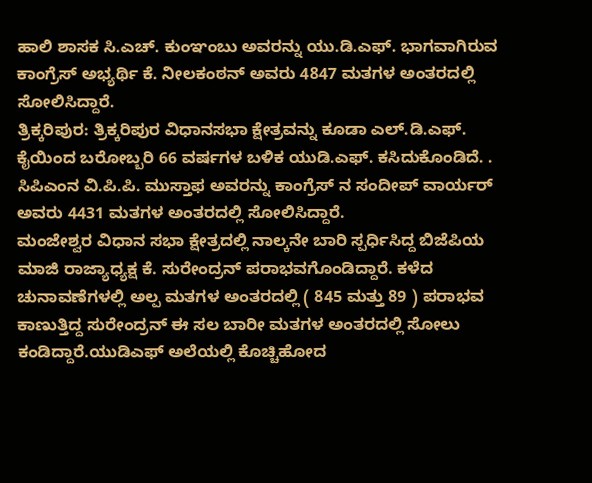ಹಾಲಿ ಶಾಸಕ ಸಿ.ಎಚ್. ಕುಂಞಂಬು ಅವರನ್ನು ಯು.ಡಿ.ಎಫ್. ಭಾಗವಾಗಿರುವ ಕಾಂಗ್ರೆಸ್ ಅಭ್ಯರ್ಥಿ ಕೆ. ನೀಲಕಂಠನ್ ಅವರು 4847 ಮತಗಳ ಅಂತರದಲ್ಲಿ ಸೋಲಿಸಿದ್ದಾರೆ.
ತ್ರಿಕ್ಕರಿಪುರ: ತ್ರಿಕ್ಕರಿಪುರ ವಿಧಾನಸಭಾ ಕ್ಷೇತ್ರವನ್ನು ಕೂಡಾ ಎಲ್.ಡಿ.ಎಫ್. ಕೈಯಿಂದ ಬರೋಬ್ಬರಿ 66 ವರ್ಷಗಳ ಬಳಿಕ ಯುಡಿ.ಎಫ್. ಕಸಿದುಕೊಂಡಿದೆ. . ಸಿಪಿಎಂನ ವಿ.ಪಿ.ಪಿ. ಮುಸ್ತಾಫ ಅವರನ್ನು ಕಾಂಗ್ರೆಸ್ ನ ಸಂದೀಪ್ ವಾರ್ಯರ್ ಅವರು 4431 ಮತಗಳ ಅಂತರದಲ್ಲಿ ಸೋಲಿಸಿದ್ದಾರೆ.
ಮಂಜೇಶ್ವರ ವಿಧಾನ ಸಭಾ ಕ್ಷೇತ್ರದಲ್ಲಿ ನಾಲ್ಕನೇ ಬಾರಿ ಸ್ಪರ್ಧಿಸಿದ್ದ ಬಿಜೆಪಿಯ ಮಾಜಿ ರಾಜ್ಯಾಧ್ಯಕ್ಷ ಕೆ. ಸುರೇಂದ್ರನ್ ಪರಾಭವಗೊಂಡಿದ್ದಾರೆ. ಕಳೆದ ಚುನಾವಣೆಗಳಲ್ಲಿ ಅಲ್ಪ ಮತಗಳ ಅಂತರದಲ್ಲಿ ( 845 ಮತ್ತು 89 ) ಪರಾಭವ ಕಾಣುತ್ತಿದ್ದ ಸುರೇಂದ್ರನ್ ಈ ಸಲ ಬಾರೀ ಮತಗಳ ಅಂತರದಲ್ಲಿ ಸೋಲು ಕಂಡಿದ್ದಾರೆ.ಯುಡಿಎಫ್ ಅಲೆಯಲ್ಲಿ ಕೊಚ್ಚಿಹೋದ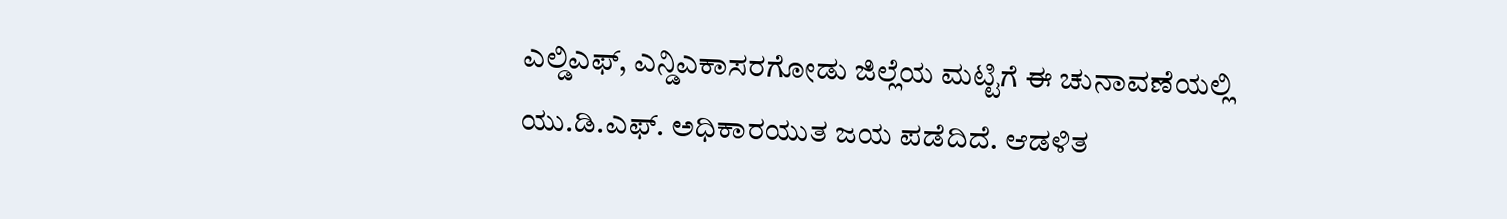ಎಲ್ಡಿಎಫ್, ಎನ್ಡಿಎಕಾಸರಗೋಡು ಜಿಲ್ಲೆಯ ಮಟ್ಟಿಗೆ ಈ ಚುನಾವಣೆಯಲ್ಲಿ ಯು.ಡಿ.ಎಫ್. ಅಧಿಕಾರಯುತ ಜಯ ಪಡೆದಿದೆ. ಆಡಳಿತ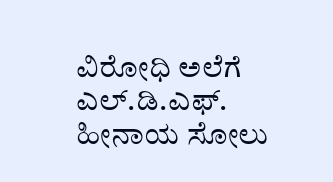ವಿರೋಧಿ ಅಲೆಗೆ ಎಲ್.ಡಿ.ಎಫ್. ಹೀನಾಯ ಸೋಲು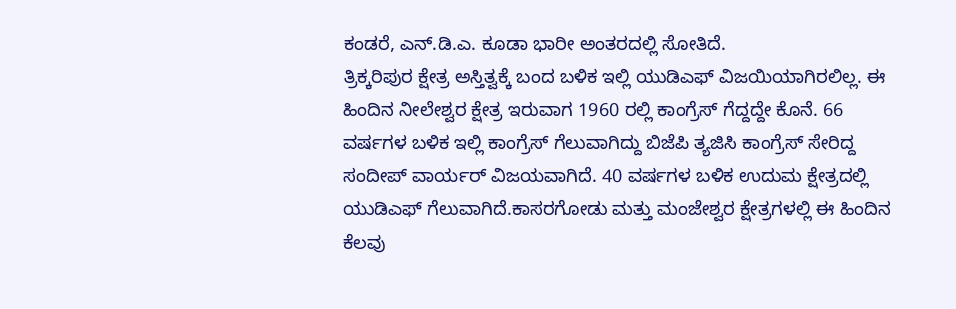ಕಂಡರೆ, ಎನ್.ಡಿ.ಎ. ಕೂಡಾ ಭಾರೀ ಅಂತರದಲ್ಲಿ ಸೋತಿದೆ.
ತ್ರಿಕ್ಕರಿಪುರ ಕ್ಷೇತ್ರ ಅಸ್ತಿತ್ವಕ್ಕೆ ಬಂದ ಬಳಿಕ ಇಲ್ಲಿ ಯುಡಿಎಫ್ ವಿಜಯಿಯಾಗಿರಲಿಲ್ಲ. ಈ ಹಿಂದಿನ ನೀಲೇಶ್ವರ ಕ್ಷೇತ್ರ ಇರುವಾಗ 1960 ರಲ್ಲಿ ಕಾಂಗ್ರೆಸ್ ಗೆದ್ದದ್ದೇ ಕೊನೆ. 66 ವರ್ಷಗಳ ಬಳಿಕ ಇಲ್ಲಿ ಕಾಂಗ್ರೆಸ್ ಗೆಲುವಾಗಿದ್ದು ಬಿಜೆಪಿ ತ್ಯಜಿಸಿ ಕಾಂಗ್ರೆಸ್ ಸೇರಿದ್ದ ಸಂದೀಪ್ ವಾರ್ಯರ್ ವಿಜಯವಾಗಿದೆ. 40 ವರ್ಷಗಳ ಬಳಿಕ ಉದುಮ ಕ್ಷೇತ್ರದಲ್ಲಿ ಯುಡಿಎಫ್ ಗೆಲುವಾಗಿದೆ.ಕಾಸರಗೋಡು ಮತ್ತು ಮಂಜೇಶ್ವರ ಕ್ಷೇತ್ರಗಳಲ್ಲಿ ಈ ಹಿಂದಿನ ಕೆಲವು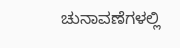ಚುನಾವಣೆಗಳಲ್ಲಿ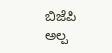ಬಿಜೆಪಿ ಅಲ್ಪ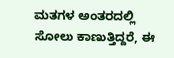ಮತಗಳ ಅಂತರದಲ್ಲಿ ಸೋಲು ಕಾಣುತ್ತಿದ್ದರೆ, ಈ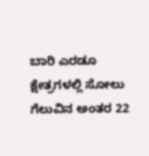ಬಾರಿ ಎರಡೂ ಕ್ಷೇತ್ರಗಳಲ್ಲಿ ಸೋಲು ಗೆಲುವಿನ ಅಂತರ 22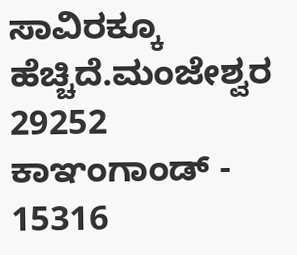ಸಾವಿರಕ್ಕೂ ಹೆಚ್ಚಿದೆ.ಮಂಜೇಶ್ವರ 29252
ಕಾಞಂಗಾಂಡ್ - 15316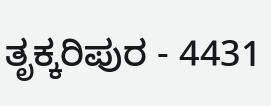ತೃಕ್ಕರಿಪುರ - 4431